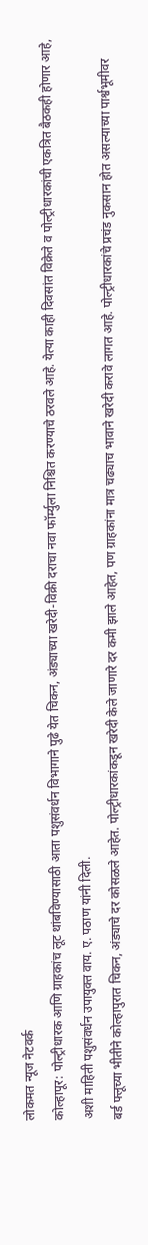लोकमत न्यूज नेटवर्क
कोल्हापूर: पोल्ट्रीधारक आणि ग्राहकांच लूट थांबविण्यासाठी आता पशुसंवर्धन विभागाने पुढे येत चिकन, अंड्याच्या खरेदी-विक्री दराचा नवा फॉर्म्युला निश्चित करण्याचे ठरवले आहे. येत्या काही दिवसांत विक्रेते व पोल्ट्रीधारकांची एकत्रित बैठकही होणार आहे, अशी माहिती पशुसंवर्धन उपायुक्त वाय. ए. पठाण यांनी दिली.
बर्ड फ्लूच्या भीतीने कोल्हापुरात चिकन, अंड्याचे दर कोसळले आहेत. पोल्ट्रीधारकांकडून खरेदी केले जाणारे दर कमी झाले आहेत, पण ग्राहकांना मात्र चढ्याच भावाने खरेदी करावे लागत आहे. पोल्ट्रीधारकांचे प्रचंड नुकसान होत असल्याच्या पार्श्वभूमीवर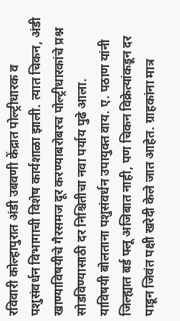रविवारी कोल्हापुरात अंडी उबवणी केंद्रात पोल्ट्रीधारक व पशुसंवर्धन विभागाची विशेष कार्यशाळा झाली. त्यात चिकन, अंडी खाण्याविषयीचे गैरसमज दूर करण्याबरोबरच पोल्ट्रीधारकांचे प्रश्न सोडविण्यासाठी दर निश्चितीचा नवा पर्याय पुढे आला.
याविषयी बोलताना पशुसंवर्धन उपायुक्त वाय. ए. पठाण यांनी जिल्ह्यात बर्ड फ्लू अजिबात नाही, पण चिकन विक्रेत्यांकडून दर पाडून जिवंत पक्षी खरेदी केले जात आहेत. ग्राहकांना मात्र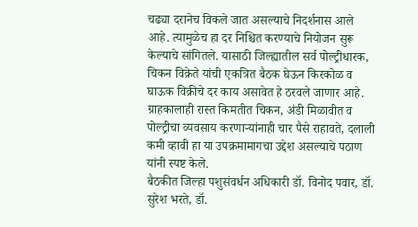चढ्या दरानेच विकले जात असल्याचे निदर्शनास आले आहे. त्यामुळेच हा दर निश्चित करण्याचे नियोजन सुरू केल्याचे सांगितले. यासाठी जिल्ह्यातील सर्व पोल्ट्रीधारक, चिकन विक्रेते यांची एकत्रित बैठक घेऊन किरकोळ व घाऊक विक्रीचे दर काय असावेत हे ठरवले जाणार आहे. ग्राहकालाही रास्त किमतीत चिकन, अंडी मिळावीत व पोल्ट्रीचा व्यवसाय करणाऱ्यांनाही चार पैसे राहावते, दलाली कमी व्हावी हा या उपक्रमामागचा उद्देश असल्याचे पठाण यांनी स्पष्ट केले.
बैठकीत जिल्हा पशुसंवर्धन अधिकारी डॉ. विनोद पवार, डॉ. सुरेश भरते, डॉ.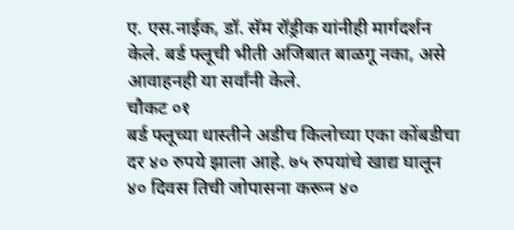ए. एस.नाईक, डॉ. सॅम रॉड्रीक यांनीही मार्गदर्शन केले. बर्ड फ्लूची भीती अजिबात बाळगू नका, असे आवाहनही या सर्वांनी केले.
चौकट ०१
बर्ड फ्लूच्या धास्तीने अडीच किलोच्या एका कोंबडीचा दर ४० रुपये झाला आहे. ७५ रुपयांचे खाद्य घालून ४० दिवस तिची जोपासना करून ४०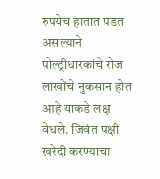रुपयेच हातात पडत असल्याने पोल्ट्रीधारकांचे रोज लाखोंचे नुकसान होत आहे याकडे लक्ष वेधले. जिवंत पक्षी खरेदी करण्याचा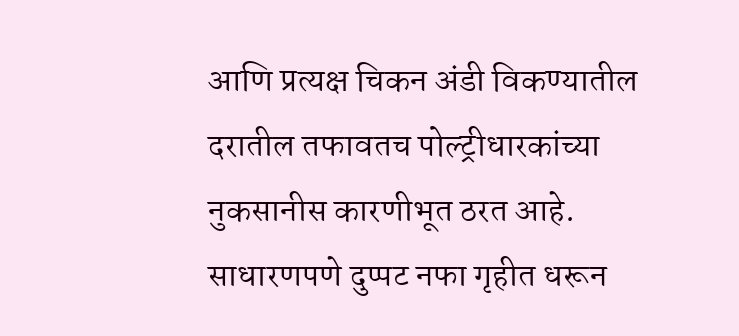आणि प्रत्यक्ष चिकन अंडी विकण्यातील दरातील तफावतच पोल्ट्रीधारकांच्या नुकसानीस कारणीभूत ठरत आहे. साधारणपणे दुप्पट नफा गृहीत धरून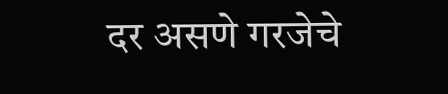दर असणे गरजेचे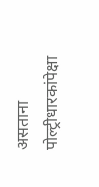असताना पोल्ट्रीधारकांपेक्षा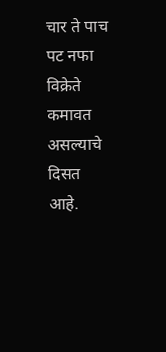चार ते पाच पट नफा विक्रेते कमावत असल्याचे दिसत आहे.